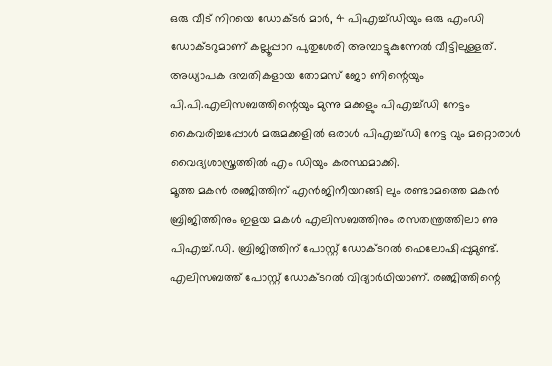ഒരു വീട് നിറയെ ഡോക്ടർ മാർ, 4 പിഎച്ച്ഡിയും ഒരു എംഡി ഡോക്ടറുമാണ് കല്ലൂപ്പാറ പുതുശേരി അമ്പാട്ടുകുന്നേൽ വീട്ടിലുള്ളത്. അധ്യാപക ദമ്പതികളായ തോമസ് ജോ ണിന്റെയും പി.പി.എലിസബത്തിന്റെയും മുന്നു മക്കളും പിഎച്ച്ഡി നേട്ടം കൈവരിച്ചപ്പോൾ മരുമക്കളിൽ ഒരാൾ പിഎച്ച്ഡി നേട്ട വും മറ്റൊരാൾ വൈദ്യശാസ്ത്രത്തിൽ എം ഡിയും കരസ്ഥമാക്കി.
മൂത്ത മകൻ രഞ്ജിത്തിന് എൻജിനീയറങ്ങി ലും രണ്ടാമത്തെ മകൻ ബ്രിജിത്തിനും ഇളയ മകൾ എലിസബത്തിനും രസതന്ത്രത്തിലാ ണു പിഎച്ച്.ഡി. ബ്രിജിത്തിന് പോസ്റ്റ് ഡോക്ടറൽ ഫെലോഷിപ്പുമുണ്ട്. എലിസബത്ത് പോസ്റ്റ് ഡോക്ടറൽ വിദ്യാർഥിയാണ്. രഞ്ജിത്തിന്റെ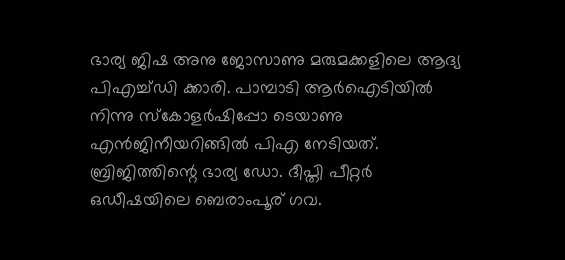ഭാര്യ ജിഷ അനു ജോസാണു മരുമക്കളിലെ ആദ്യ പിഎച്ച്ഡി ക്കാരി. പാമ്പാടി ആർഐടിയിൽ നിന്നു സ്കോളർഷിപ്പോ ടെയാണു എൻജിനീയറിങ്ങിൽ പിഎ നേടിയത്. ബ്രിജിത്തിന്റെ ഭാര്യ ഡോ. ദീപ്തി പീറ്റർ ഒഡീഷയിലെ ബെരാംപൂര് ഗവ.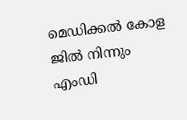മെഡിക്കൽ കോള ജിൽ നിന്നും എംഡി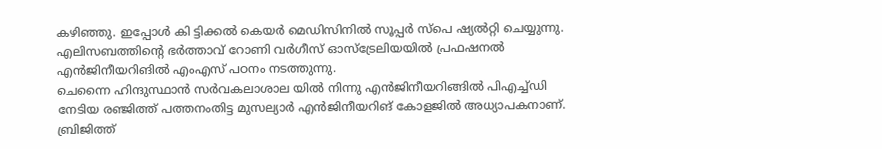കഴിഞ്ഞു. ഇപ്പോൾ കി ട്ടിക്കൽ കെയർ മെഡിസിനിൽ സൂപ്പർ സ്പെ ഷ്യൽറ്റി ചെയ്യുന്നു. എലിസബത്തിന്റെ ഭർത്താവ് റോണി വർഗീസ് ഓസ്ട്രേലിയയിൽ പ്രഫഷനൽ എൻജിനീയറിങിൽ എംഎസ് പഠനം നടത്തുന്നു.
ചെന്നൈ ഹിന്ദുസ്ഥാൻ സർവകലാശാല യിൽ നിന്നു എൻജിനീയറിങ്ങിൽ പിഎച്ച്ഡി നേടിയ രഞ്ജിത്ത് പത്തനംതിട്ട മുസല്യാർ എൻജിനീയറിങ് കോളജിൽ അധ്യാപകനാണ്. ബ്രിജിത്ത്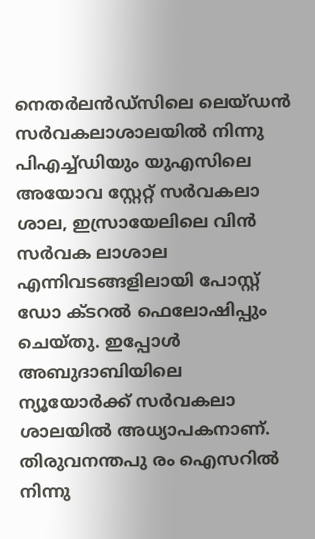നെതർലൻഡ്സിലെ ലെയ്ഡൻ സർവകലാശാലയിൽ നിന്നു പിഎച്ച്ഡിയും യുഎസിലെ അയോവ സ്റ്റേറ്റ് സർവകലാ ശാല, ഇസ്രായേലിലെ വിൻ സർവക ലാശാല എന്നിവടങ്ങളിലായി പോസ്റ്റ് ഡോ ക്ടറൽ ഫെലോഷിപ്പും ചെയ്തു. ഇപ്പോൾ അബുദാബിയിലെ ന്യൂയോർക്ക് സർവകലാ ശാലയിൽ അധ്യാപകനാണ്.
തിരുവനന്തപു രം ഐസറിൽ നിന്നു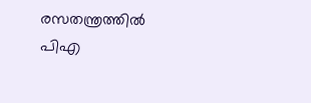രസതന്ത്രത്തിൽ പിഎ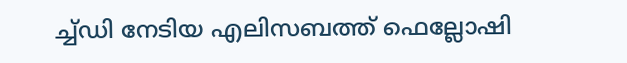ച്ച്ഡി നേടിയ എലിസബത്ത് ഫെല്ലോഷി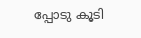പ്പോടു കൂടി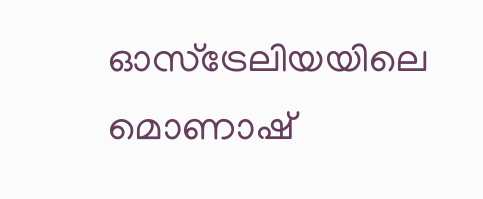ഓസ്ട്രേലിയയിലെ മൊണാഷ്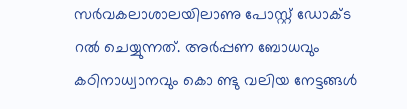സർവകലാശാലയിലാണു പോസ്റ്റ് ഡോക്ട റൽ ചെയ്യുന്നത്. അർപ്പണ ബോധവും കഠിനാധ്വാനവും കൊ ണ്ടു വലിയ നേട്ടങ്ങൾ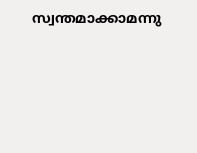സ്വന്തമാക്കാമന്നു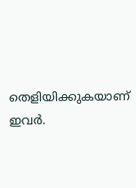തെളിയിക്കുകയാണ് ഇവർ.